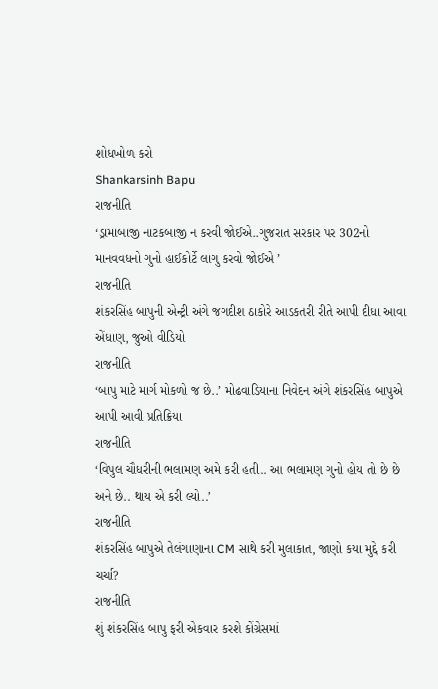શોધખોળ કરો
Shankarsinh Bapu
રાજનીતિ
‘ડ્રામાબાજી નાટકબાજી ન કરવી જોઈએ..ગુજરાત સરકાર પર 302નો માનવવધનો ગુનો હાઈકોર્ટે લાગુ કરવો જોઈએ ’
રાજનીતિ
શંકરસિંહ બાપુની એન્ટ્રી અંગે જગદીશ ઠાકોરે આડકતરી રીતે આપી દીધા આવા એંધાણ, જુઓ વીડિયો
રાજનીતિ
‘બાપુ માટે માર્ગ મોકળો જ છે..’ મોઢવાડિયાના નિવેદન અંગે શંકરસિંહ બાપુએ આપી આવી પ્રતિક્રિયા
રાજનીતિ
‘વિપુલ ચૌધરીની ભલામણ અમે કરી હતી.. આ ભલામણ ગુનો હોય તો છે છે અને છે.. થાય એ કરી લ્યો..’
રાજનીતિ
શંકરસિંહ બાપુએ તેલંગાણાના CM સાથે કરી મુલાકાત, જાણો કયા મુદ્દે કરી ચર્ચા?
રાજનીતિ
શું શંકરસિંહ બાપુ ફરી એકવાર કરશે કોંગ્રેસમાં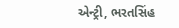એન્ટ્રી, ભરતસિંહ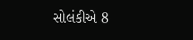સોલંકીએ 8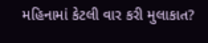મહિનામાં કેટલી વાર કરી મુલાકાત?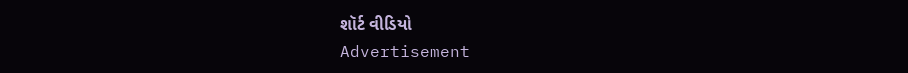શૉર્ટ વીડિયો
Advertisement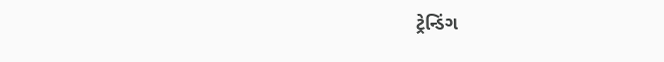ટ્રેન્ડિંગ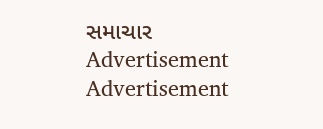સમાચાર
Advertisement
Advertisement